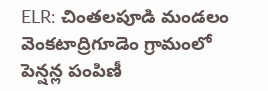ELR: చింతలపూడి మండలం వెంకటాద్రిగూడెం గ్రామంలో పెన్షన్ల పంపిణీ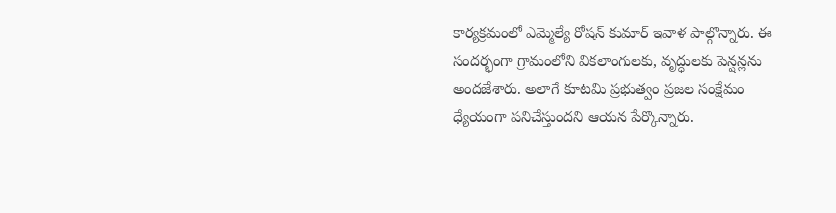కార్యక్రమంలో ఎమ్మెల్యే రోషన్ కుమార్ ఇవాళ పాల్గొన్నారు. ఈ సందర్భంగా గ్రామంలోని వికలాంగులకు, వృద్ధులకు పెన్షన్లను అందజేశారు. అలాగే కూటమి ప్రభుత్వం ప్రజల సంక్షేమం ధ్యేయంగా పనిచేస్తుందని ఆయన పేర్కొన్నారు.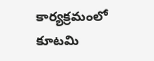కార్యక్రమంలో కూటమి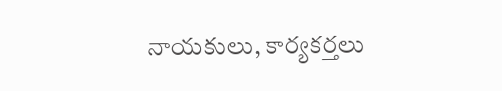నాయకులు, కార్యకర్తలు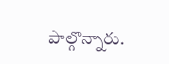పాల్గొన్నారు.